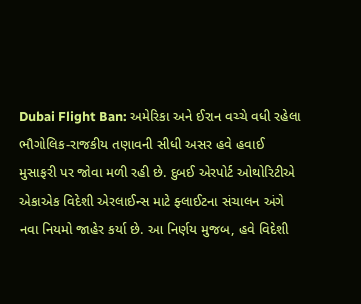Dubai Flight Ban: અમેરિકા અને ઈરાન વચ્ચે વધી રહેલા ભૌગોલિક-રાજકીય તણાવની સીધી અસર હવે હવાઈ મુસાફરી પર જોવા મળી રહી છે. દુબઈ એરપોર્ટ ઓથોરિટીએ એકાએક વિદેશી એરલાઈન્સ માટે ફ્લાઈટના સંચાલન અંગે નવા નિયમો જાહેર કર્યા છે. આ નિર્ણય મુજબ, હવે વિદેશી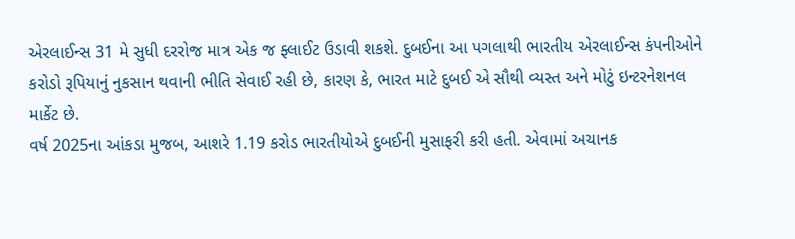એરલાઈન્સ 31 મે સુધી દરરોજ માત્ર એક જ ફ્લાઈટ ઉડાવી શકશે. દુબઈના આ પગલાથી ભારતીય એરલાઈન્સ કંપનીઓને કરોડો રૂપિયાનું નુકસાન થવાની ભીતિ સેવાઈ રહી છે, કારણ કે, ભારત માટે દુબઈ એ સૌથી વ્યસ્ત અને મોટું ઇન્ટરનેશનલ માર્કેટ છે.
વર્ષ 2025ના આંકડા મુજબ, આશરે 1.19 કરોડ ભારતીયોએ દુબઈની મુસાફરી કરી હતી. એવામાં અચાનક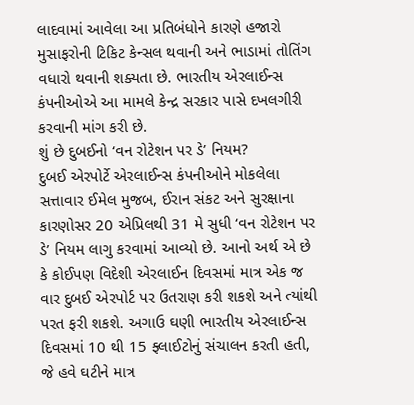લાદવામાં આવેલા આ પ્રતિબંધોને કારણે હજારો મુસાફરોની ટિકિટ કેન્સલ થવાની અને ભાડામાં તોતિંગ વધારો થવાની શક્યતા છે. ભારતીય એરલાઈન્સ કંપનીઓએ આ મામલે કેન્દ્ર સરકાર પાસે દખલગીરી કરવાની માંગ કરી છે.
શું છે દુબઈનો ‘વન રોટેશન પર ડે’ નિયમ?
દુબઈ એરપોર્ટે એરલાઈન્સ કંપનીઓને મોકલેલા સત્તાવાર ઈમેલ મુજબ, ઈરાન સંકટ અને સુરક્ષાના કારણોસર 20 એપ્રિલથી 31 મે સુધી ‘વન રોટેશન પર ડે’ નિયમ લાગુ કરવામાં આવ્યો છે. આનો અર્થ એ છે કે કોઈપણ વિદેશી એરલાઈન દિવસમાં માત્ર એક જ વાર દુબઈ એરપોર્ટ પર ઉતરાણ કરી શકશે અને ત્યાંથી પરત ફરી શકશે. અગાઉ ઘણી ભારતીય એરલાઈન્સ દિવસમાં 10 થી 15 ફ્લાઈટોનું સંચાલન કરતી હતી, જે હવે ઘટીને માત્ર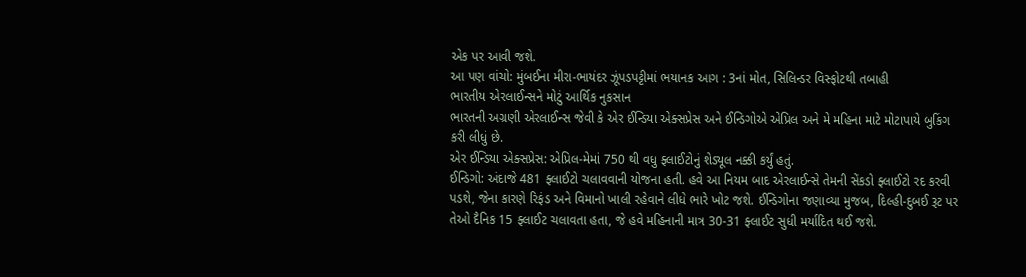એક પર આવી જશે.
આ પણ વાંચો: મુંબઈના મીરા-ભાયંદર ઝૂંપડપટ્ટીમાં ભયાનક આગ : 3નાં મોત, સિલિન્ડર વિસ્ફોટથી તબાહી
ભારતીય એરલાઈન્સને મોટું આર્થિક નુકસાન
ભારતની અગ્રણી એરલાઈન્સ જેવી કે એર ઈન્ડિયા એક્સપ્રેસ અને ઈન્ડિગોએ એપ્રિલ અને મે મહિના માટે મોટાપાયે બુકિંગ કરી લીધું છે.
એર ઈન્ડિયા એક્સપ્રેસ: એપ્રિલ-મેમાં 750 થી વધુ ફ્લાઈટોનું શેડ્યૂલ નક્કી કર્યું હતું.
ઈન્ડિગો: અંદાજે 481 ફ્લાઈટો ચલાવવાની યોજના હતી. હવે આ નિયમ બાદ એરલાઈન્સે તેમની સેંકડો ફ્લાઈટો રદ કરવી પડશે, જેના કારણે રિફંડ અને વિમાનો ખાલી રહેવાને લીધે ભારે ખોટ જશે. ઈન્ડિગોના જણાવ્યા મુજબ, દિલ્હી-દુબઈ રૂટ પર તેઓ દૈનિક 15 ફ્લાઈટ ચલાવતા હતા, જે હવે મહિનાની માત્ર 30-31 ફ્લાઈટ સુધી મર્યાદિત થઈ જશે.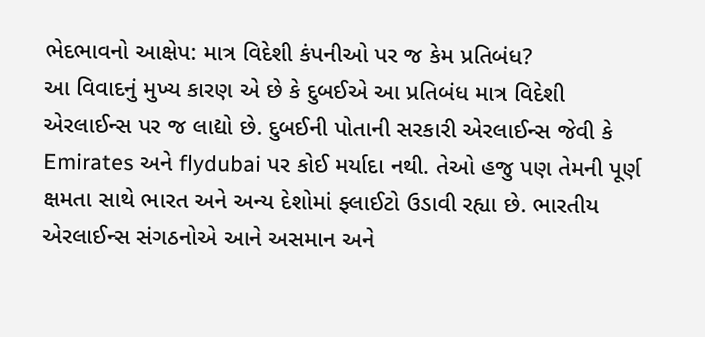ભેદભાવનો આક્ષેપ: માત્ર વિદેશી કંપનીઓ પર જ કેમ પ્રતિબંધ?
આ વિવાદનું મુખ્ય કારણ એ છે કે દુબઈએ આ પ્રતિબંધ માત્ર વિદેશી એરલાઈન્સ પર જ લાદ્યો છે. દુબઈની પોતાની સરકારી એરલાઈન્સ જેવી કે Emirates અને flydubai પર કોઈ મર્યાદા નથી. તેઓ હજુ પણ તેમની પૂર્ણ ક્ષમતા સાથે ભારત અને અન્ય દેશોમાં ફ્લાઈટો ઉડાવી રહ્યા છે. ભારતીય એરલાઈન્સ સંગઠનોએ આને અસમાન અને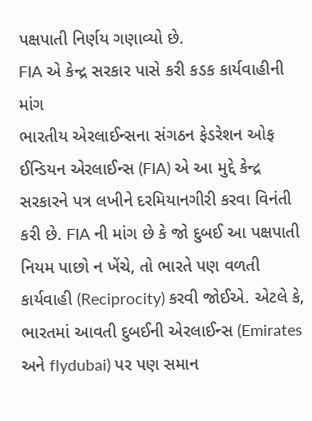પક્ષપાતી નિર્ણય ગણાવ્યો છે.
FIA એ કેન્દ્ર સરકાર પાસે કરી કડક કાર્યવાહીની માંગ
ભારતીય એરલાઈન્સના સંગઠન ફેડરેશન ઓફ ઈન્ડિયન એરલાઈન્સ (FIA) એ આ મુદ્દે કેન્દ્ર સરકારને પત્ર લખીને દરમિયાનગીરી કરવા વિનંતી કરી છે. FIA ની માંગ છે કે જો દુબઈ આ પક્ષપાતી નિયમ પાછો ન ખેંચે, તો ભારતે પણ વળતી કાર્યવાહી (Reciprocity) કરવી જોઈએ. એટલે કે, ભારતમાં આવતી દુબઈની એરલાઈન્સ (Emirates અને flydubai) પર પણ સમાન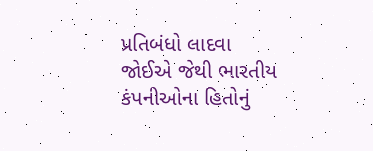પ્રતિબંધો લાદવા જોઈએ જેથી ભારતીય કંપનીઓના હિતોનું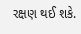રક્ષણ થઈ શકે.